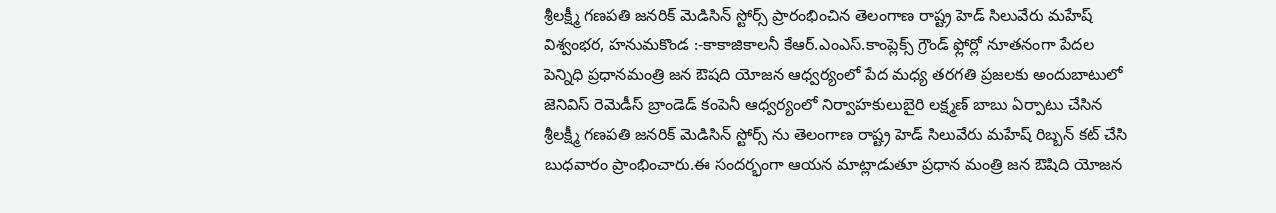శ్రీలక్ష్మీ గణపతి జనరిక్ మెడిసిన్ స్టోర్స్ ప్రారంభించిన తెలంగాణ రాష్ట్ర హెడ్ సిలువేరు మహేష్
విశ్వంభర, హనుమకొండ :-కాకాజికాలనీ కేఆర్.ఎంఎస్.కాంప్లెక్స్ గ్రౌండ్ ఫ్లోర్లో నూతనంగా పేదల పెన్నిధి ప్రధానమంత్రి జన ఔషది యోజన ఆధ్వర్యంలో పేద మధ్య తరగతి ప్రజలకు అందుబాటులో జెనివిస్ రెమెడీస్ బ్రాండెడ్ కంపెనీ ఆధ్వర్యంలో నిర్వాహకులుబైరి లక్ష్మణ్ బాబు ఏర్పాటు చేసిన శ్రీలక్ష్మీ గణపతి జనరిక్ మెడిసిన్ స్టోర్స్ ను తెలంగాణ రాష్ట్ర హెడ్ సిలువేరు మహేష్ రిబ్బన్ కట్ చేసి బుధవారం ప్రాంభించారు.ఈ సందర్భంగా ఆయన మాట్లాడుతూ ప్రధాన మంత్రి జన ఔషిది యోజన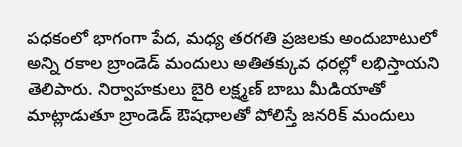పధకంలో భాగంగా పేద, మధ్య తరగతి ప్రజలకు అందుబాటులో అన్ని రకాల బ్రాండెడ్ మందులు అతితక్కువ ధరల్లో లభిస్తాయని తెలిపారు. నిర్వాహకులు బైరి లక్ష్మణ్ బాబు మీడియాతో మాట్లాడుతూ బ్రాండెడ్ ఔషధాలతో పోలిస్తే జనరిక్ మందులు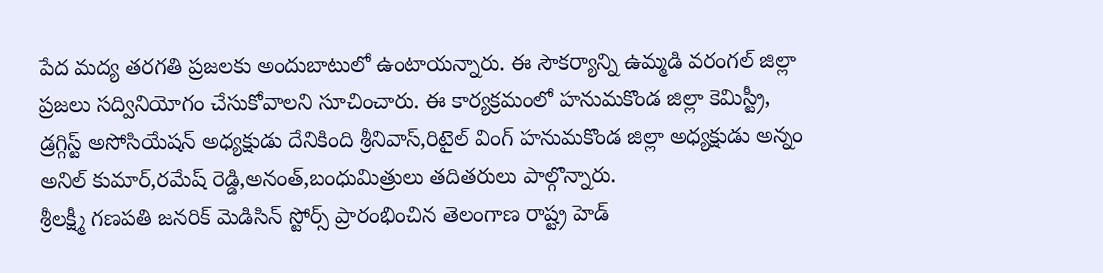పేద మద్య తరగతి ప్రజలకు అందుబాటులో ఉంటాయన్నారు. ఈ సౌకర్యాన్ని ఉమ్మడి వరంగల్ జిల్లా ప్రజలు సద్వినియోగం చేసుకోవాలని సూచించారు. ఈ కార్యక్రమంలో హనుమకొండ జిల్లా కెమిస్ట్రీ, డ్రగ్గిస్ట్ అసోసియేషన్ అధ్యక్షుడు దేనికింది శ్రీనివాస్,రిటైల్ వింగ్ హనుమకొండ జిల్లా అధ్యక్షుడు అన్నం అనిల్ కుమార్,రమేష్ రెడ్డి,అనంత్,బంధుమిత్రులు తదితరులు పాల్గొన్నారు.
శ్రీలక్ష్మీ గణపతి జనరిక్ మెడిసిన్ స్టోర్స్ ప్రారంభించిన తెలంగాణ రాష్ట్ర హెడ్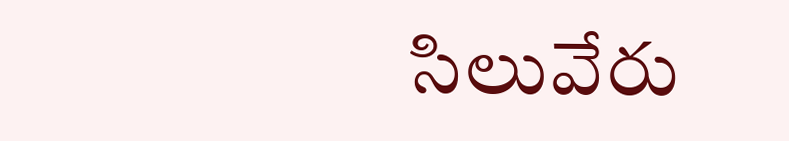సిలువేరు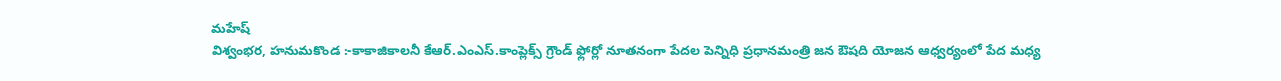మహేష్
విశ్వంభర, హనుమకొండ :-కాకాజికాలనీ కేఆర్.ఎంఎస్.కాంప్లెక్స్ గ్రౌండ్ ఫ్లోర్లో నూతనంగా పేదల పెన్నిధి ప్రధానమంత్రి జన ఔషది యోజన ఆధ్వర్యంలో పేద మధ్య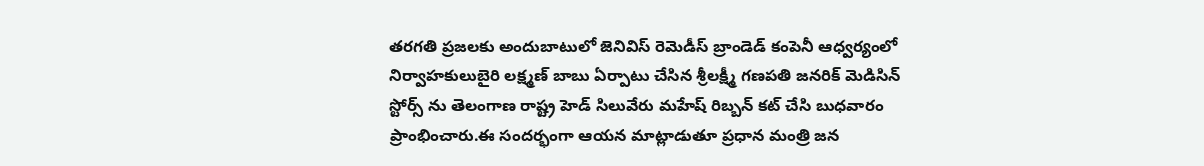తరగతి ప్రజలకు అందుబాటులో జెనివిస్ రెమెడీస్ బ్రాండెడ్ కంపెనీ ఆధ్వర్యంలో నిర్వాహకులుబైరి లక్ష్మణ్ బాబు ఏర్పాటు చేసిన శ్రీలక్ష్మీ గణపతి జనరిక్ మెడిసిన్ స్టోర్స్ ను తెలంగాణ రాష్ట్ర హెడ్ సిలువేరు మహేష్ రిబ్బన్ కట్ చేసి బుధవారం ప్రాంభించారు.ఈ సందర్భంగా ఆయన మాట్లాడుతూ ప్రధాన మంత్రి జన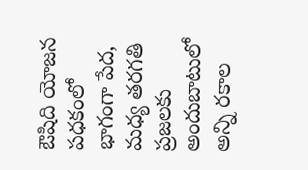ఔషిది యోజన పధకంలో భాగంగా పేద, మధ్య తరగతి ప్రజలకు అందుబాటులో అన్ని రకాల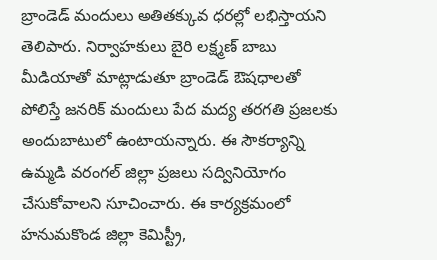బ్రాండెడ్ మందులు అతితక్కువ ధరల్లో లభిస్తాయని తెలిపారు. నిర్వాహకులు బైరి లక్ష్మణ్ బాబు మీడియాతో మాట్లాడుతూ బ్రాండెడ్ ఔషధాలతో పోలిస్తే జనరిక్ మందులు పేద మద్య తరగతి ప్రజలకు అందుబాటులో ఉంటాయన్నారు. ఈ సౌకర్యాన్ని ఉమ్మడి వరంగల్ జిల్లా ప్రజలు సద్వినియోగం చేసుకోవాలని సూచించారు. ఈ కార్యక్రమంలో హనుమకొండ జిల్లా కెమిస్ట్రీ,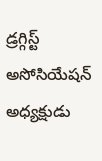డ్రగ్గిస్ట్ అసోసియేషన్ అధ్యక్షుడు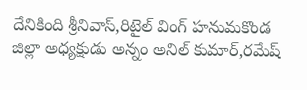దేనికింది శ్రీనివాస్,రిటైల్ వింగ్ హనుమకొండ జిల్లా అధ్యక్షుడు అన్నం అనిల్ కుమార్,రమేష్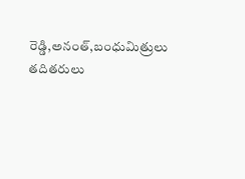రెడ్డి,అనంత్,బంధుమిత్రులు తదితరులు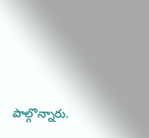పాల్గొన్నారు.